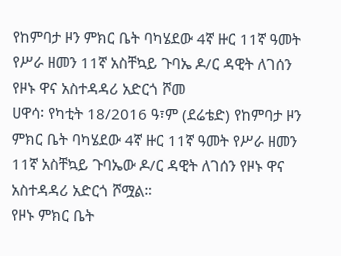የከምባታ ዞን ምክር ቤት ባካሄደው 4ኛ ዙር 11ኛ ዓመት የሥራ ዘመን 11ኛ አስቸኳይ ጉባኤ ዶ/ር ዳዊት ለገሰን የዞኑ ዋና አስተዳዳሪ አድርጎ ሾመ
ሀዋሳ፡ የካቲት 18/2016 ዓ፣ም (ደሬቴድ) የከምባታ ዞን ምክር ቤት ባካሄደው 4ኛ ዙር 11ኛ ዓመት የሥራ ዘመን 11ኛ አስቸኳይ ጉባኤው ዶ/ር ዳዊት ለገሰን የዞኑ ዋና አስተዳዳሪ አድርጎ ሾሟል።
የዞኑ ምክር ቤት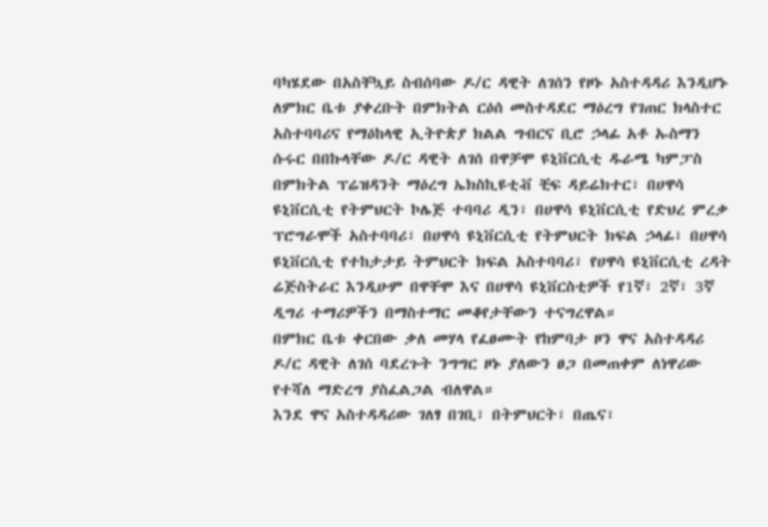ባካሄደው በአስቸኳይ ስብሰባው ዶ/ር ዳዊት ለገሰን የዞኑ አስተዳዳሪ እንዲሆኑ ለምክር ቤቱ ያቀረቡት በምክትል ርዕሰ መስተዳደር ማዕረግ የገጠር ክላስተር አስተባባሪና የማዕከላዊ ኢትዮጵያ ክልል ግብርና ቢሮ ኃላፊ አቶ ኡስማን ሱሩር በበኩላቸው ዶ/ር ዳዊት ለገሰ በዋቻሞ ዩኒቨርሲቲ ዱራሜ ካምፓስ በምክትል ፕሬዝዳንት ማዕረግ ኤክስኪዩቲቭ ቺፍ ዳይሬክተር፣ በሀዋሳ ዩኒቨርሲቲ የትምህርት ኮሌጅ ተባባሪ ዲን፣ በሀዋሳ ዩኒቨርሲቲ የድህረ ምረቃ ፕሮግራሞች አስተባባሪ፣ በሀዋሳ ዩኒቨርሲቲ የትምህርት ክፍል ኃላፊ፣ በሀዋሳ ዩኒቨርሲቲ የተከታታይ ትምህርት ክፍል አስተባባሪ፣ የሀዋሳ ዩኒቨርሲቲ ረዳት ሬጅስትራር እንዲሁም በዋቸሞ እና በሀዋሳ ዩኒቨርስቲዎች የ1ኛ፣ 2ኛ፣ 3ኛ ዲግሪ ተማሪዎችን በማስተማር መቆየታቸውን ተናግረዋል።
በምክር ቤቱ ቀርበው ቃለ መሃላ የፈፀሙት የከምባታ ዞን ዋና አስተዳዳሪ ዶ/ር ዳዊት ለገሰ ባደረጉት ንግግር ዞኑ ያለውን ፀጋ በመጠቀም ለነዋሪው የተሻለ ማድረግ ያስፈልጋል ብለዋል።
እንደ ዋና አስተዳዳሪው ገለፃ በገቢ፣ በትምህርት፣ በጤና፣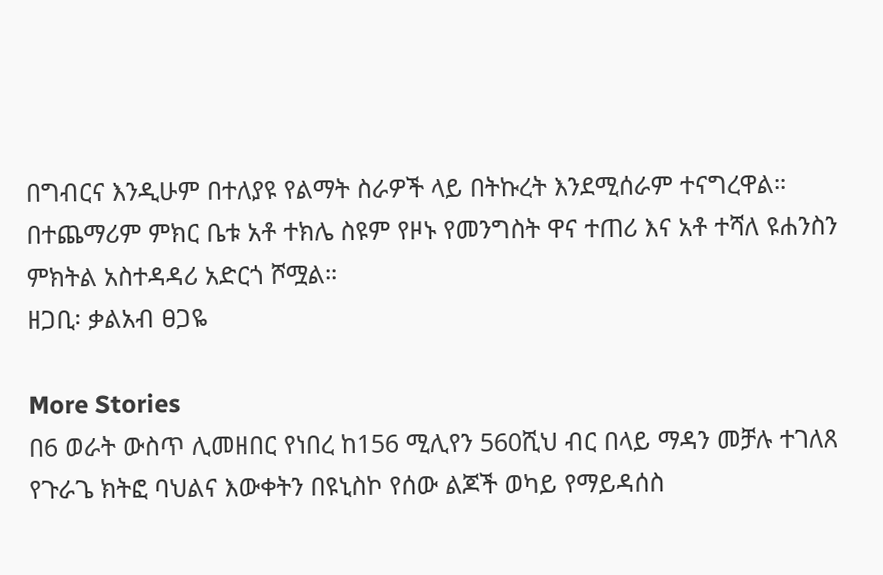በግብርና እንዲሁም በተለያዩ የልማት ስራዎች ላይ በትኩረት እንደሚሰራም ተናግረዋል።
በተጨማሪም ምክር ቤቱ አቶ ተክሌ ስዩም የዞኑ የመንግስት ዋና ተጠሪ እና አቶ ተሻለ ዩሐንስን ምክትል አስተዳዳሪ አድርጎ ሾሟል።
ዘጋቢ፡ ቃልአብ ፀጋዬ

More Stories
በ6 ወራት ውስጥ ሊመዘበር የነበረ ከ156 ሚሊየን 560ሺህ ብር በላይ ማዳን መቻሉ ተገለጸ
የጉራጌ ክትፎ ባህልና እውቀትን በዩኒስኮ የሰው ልጆች ወካይ የማይዳሰስ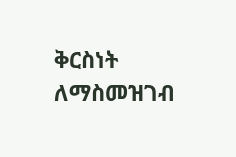ቅርስነት ለማስመዝገብ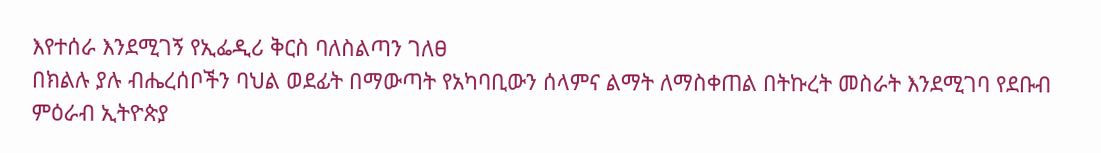እየተሰራ እንደሚገኝ የኢፌዲሪ ቅርስ ባለስልጣን ገለፀ
በክልሉ ያሉ ብሔረሰቦችን ባህል ወደፊት በማውጣት የአካባቢውን ሰላምና ልማት ለማስቀጠል በትኩረት መስራት እንደሚገባ የደቡብ ምዕራብ ኢትዮጵያ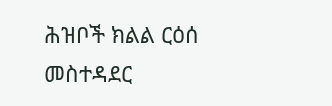ሕዝቦች ክልል ርዕሰ መስተዳደር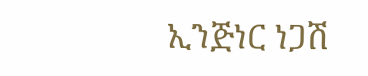ኢንጅነር ነጋሽ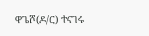ዋጌሾ(ዶ/ር) ተናገሩ